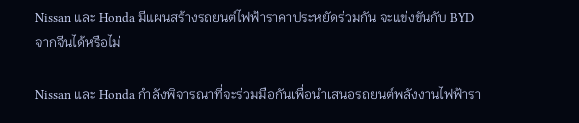Nissan และ Honda มีแผนสร้างรถยนต์ไฟฟ้าราคาประหยัดร่วมกัน จะแข่งขันกับ BYD จากจีนได้หรือไม่

Nissan และ Honda กำลังพิจารณาที่จะร่วมมือกันเพื่อนำเสนอรถยนต์พลังงานไฟฟ้ารา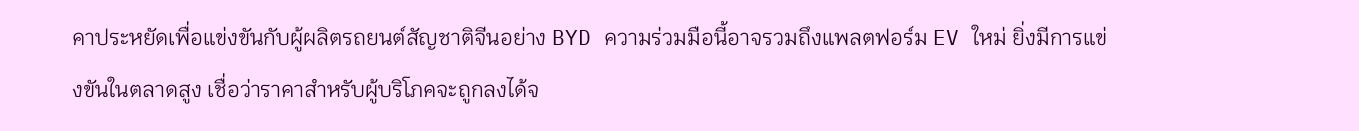คาประหยัดเพื่อแข่งขันกับผู้ผลิตรถยนต์สัญชาติจีนอย่าง BYD ความร่วมมือนี้อาจรวมถึงแพลตฟอร์ม EV ใหม่ ยิ่งมีการแข่งขันในตลาดสูง เชื่อว่าราคาสำหรับผู้บริโภคจะถูกลงได้จ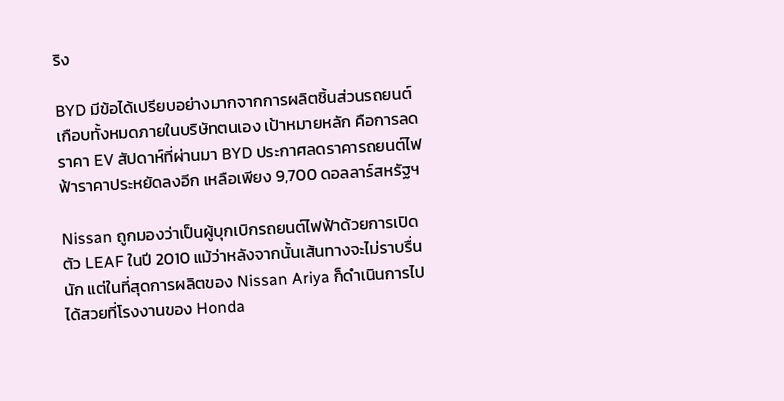ริง

BYD มีข้อได้เปรียบอย่างมากจากการผลิตชิ้นส่วนรถยนต์เกือบทั้งหมดภายในบริษัทตนเอง เป้าหมายหลัก คือการลดราคา EV สัปดาห์ที่ผ่านมา BYD ประกาศลดราคารถยนต์ไฟฟ้าราคาประหยัดลงอีก เหลือเพียง 9,700 ดอลลาร์สหรัฐฯ

Nissan ถูกมองว่าเป็นผู้บุกเบิกรถยนต์ไฟฟ้าด้วยการเปิดตัว LEAF ในปี 2010 แม้ว่าหลังจากนั้นเส้นทางจะไม่ราบรื่นนัก แต่ในที่สุดการผลิตของ Nissan Ariya ก็ดำเนินการไปได้สวยที่โรงงานของ Honda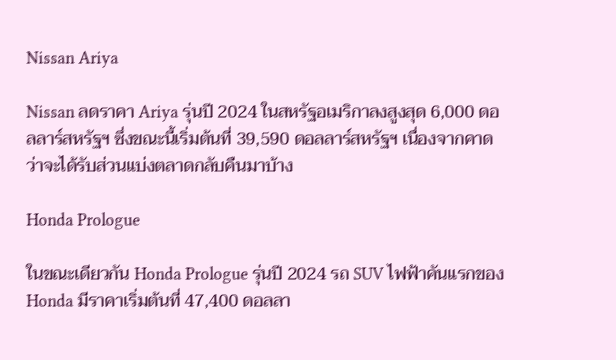Nissan Ariya

Nissan ลดราคา Ariya รุ่นปี 2024 ในสหรัฐอเมริกาลงสูงสุด 6,000 ดอลลาร์สหรัฐฯ ซึ่งขณะนี้เริ่มต้นที่ 39,590 ดอลลาร์สหรัฐฯ เนื่องจากคาดว่าจะได้รับส่วนแบ่งตลาดกลับคืนมาบ้าง

Honda Prologue

ในขณะเดียวกัน Honda Prologue รุ่นปี 2024 รถ SUV ไฟฟ้าคันแรกของ Honda มีราคาเริ่มต้นที่ 47,400 ดอลลา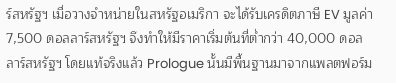ร์สหรัฐฯ เมื่อวางจำหน่ายในสหรัฐอเมริกา จะได้รับเครดิตภาษี EV มูลค่า 7,500 ดอลลาร์สหรัฐฯ จึงทำให้มีราคาเริ่มต้นที่ต่ำกว่า 40,000 ดอลลาร์สหรัฐฯ โดยแท้จริงแล้ว Prologue นั้นมีพื้นฐานมาจากแพลตฟอร์ม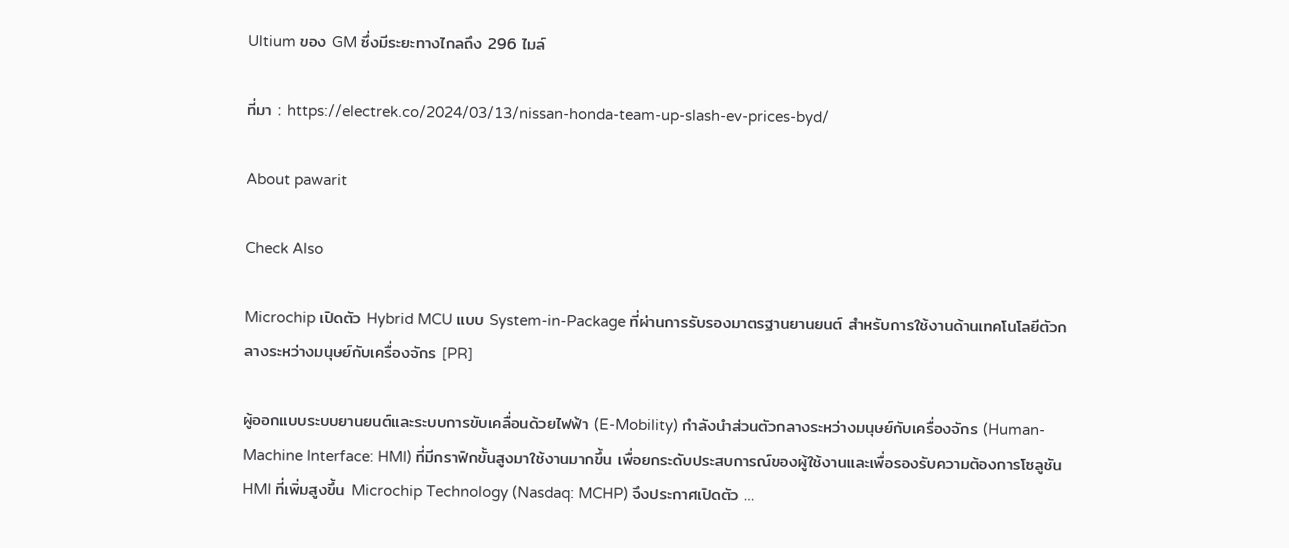Ultium ของ GM ซึ่งมีระยะทางไกลถึง 296 ไมล์

ที่มา : https://electrek.co/2024/03/13/nissan-honda-team-up-slash-ev-prices-byd/

About pawarit

Check Also

Microchip เปิดตัว Hybrid MCU แบบ System-in-Package ที่ผ่านการรับรองมาตรฐานยานยนต์ สำหรับการใช้งานด้านเทคโนโลยีตัวกลางระหว่างมนุษย์กับเครื่องจักร [PR]

ผู้ออกแบบระบบยานยนต์และระบบการขับเคลื่อนด้วยไฟฟ้า (E-Mobility) กำลังนำส่วนตัวกลางระหว่างมนุษย์กับเครื่องจักร (Human-Machine Interface: HMI) ที่มีกราฟิกขั้นสูงมาใช้งานมากขึ้น เพื่อยกระดับประสบการณ์ของผู้ใช้งานและเพื่อรองรับความต้องการโซลูชัน HMI ที่เพิ่มสูงขึ้น Microchip Technology (Nasdaq: MCHP) จึงประกาศเปิดตัว …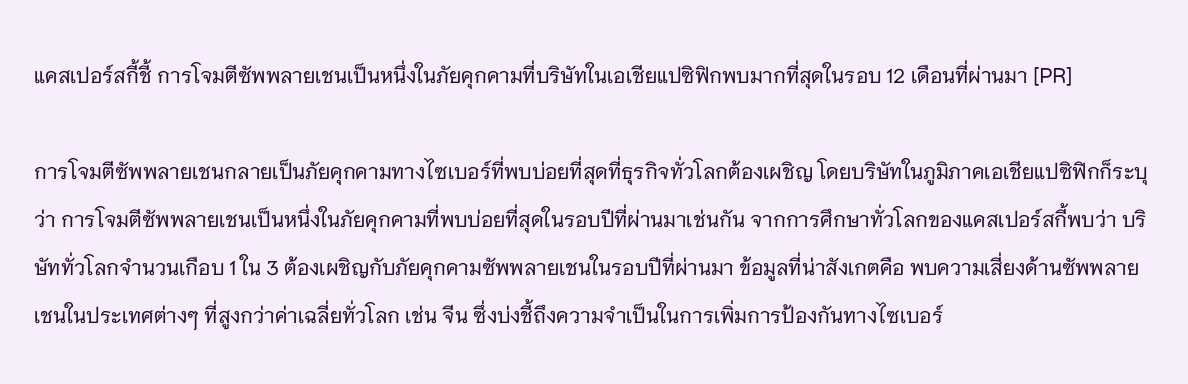แคสเปอร์สกี้ชี้ การโจมตีซัพพลายเชนเป็นหนึ่งในภัยคุกคามที่บริษัทในเอเชียแปซิฟิกพบมากที่สุดในรอบ 12 เดือนที่ผ่านมา [PR]

การโจมตีซัพพลายเชนกลายเป็นภัยคุกคามทางไซเบอร์ที่พบบ่อยที่สุดที่ธุรกิจทั่วโลกต้องเผชิญ โดยบริษัทในภูมิภาคเอเชียแปซิฟิกก็ระบุว่า การโจมตีซัพพลายเชนเป็นหนึ่งในภัยคุกคามที่พบบ่อยที่สุดในรอบปีที่ผ่านมาเช่นกัน จากการศึกษาทั่วโลกของแคสเปอร์สกี้พบว่า บริษัททั่วโลกจำนวนเกือบ 1 ใน 3 ต้องเผชิญกับภัยคุกคามซัพพลายเชนในรอบปีที่ผ่านมา ข้อมูลที่น่าสังเกตคือ พบความเสี่ยงด้านซัพพลายเชนในประเทศต่างๆ ที่สูงกว่าค่าเฉลี่ยทั่วโลก เช่น จีน ซึ่งบ่งชี้ถึงความจำเป็นในการเพิ่มการป้องกันทางไซเบอร์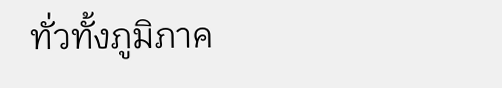ทั่วทั้งภูมิภาค